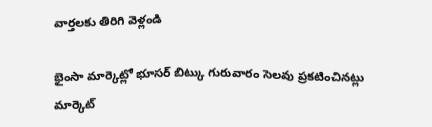వార్తలకు తిరిగి వెళ్లండి

భైంసా మార్కెట్లో భూసర్ బిట్కు గురువారం సెలవు ప్రకటించినట్లు మార్కెట్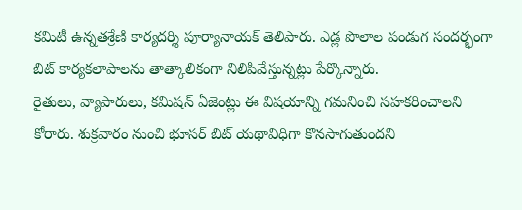కమిటీ ఉన్నతశ్రేణి కార్యదర్శి పూర్యానాయక్ తెలిపారు. ఎడ్ల పొలాల పండుగ సందర్భంగా బిట్ కార్యకలాపాలను తాత్కాలికంగా నిలిపివేస్తున్నట్లు పేర్కొన్నారు.
రైతులు, వ్యాపారులు, కమిషన్ ఏజెంట్లు ఈ విషయాన్ని గమనించి సహకరించాలని కోరారు. శుక్రవారం నుంచి భూసర్ బిట్ యథావిధిగా కొనసాగుతుందని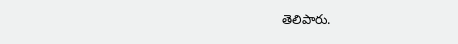తెలిపారు.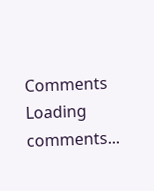Comments
Loading comments...